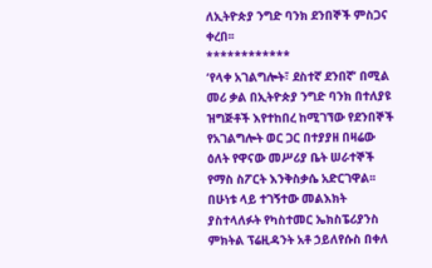ለኢትዮጵያ ንግድ ባንክ ደንበኞች ምስጋና ቀረበ፡፡
************
‘የላቀ አገልግሎት፣ ደስተኛ ደንበኛ’ በሚል መሪ ቃል በኢትዮጵያ ንግድ ባንክ በተለያዩ ዝግጅቶች እየተከበረ ከሚገኘው የደንበኞች የአገልግሎት ወር ጋር በተያያዘ በዛሬው ዕለት የዋናው መሥሪያ ቤት ሠራተኞች የማስ ስፖርት እንቅስቃሴ አድርገዋል፡፡
በሁነቱ ላይ ተገኝተው መልእክት ያስተላለፉት የካስተመር ኤክስፔሪያንስ ምክትል ፕሬዚዳንት አቶ ኃይለየሱስ በቀለ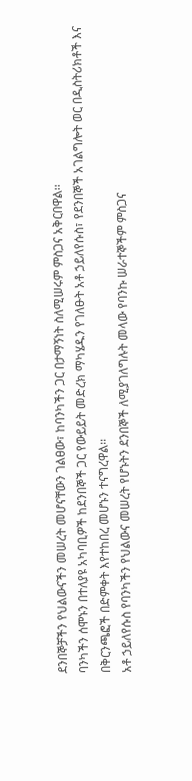ደንበኞቻችን የህልውናችን መሠረት መሆናቸውን ገልፀው፣ ከባንካችን ጋር በታማኝነት ስለሚሠሩም ምስጋና አቅርበዋል፡፡
ባንካችን ሰሞኑን በተለያዩ አካባቢዎች ከደንበኞች ጋር የውይይት መድረክ ማካሄዱን የገለፁት አቶ ኃይለየሱስ፣ የደንበኞች አገልግሎት ወር በዲስትሪክቶች እና በቅርንጫፎች በድምቀት እየተከበረ መሆኑን ተናግረዋል፡፡
አቶ ኃይለየሱስ የባንካችን የህልውና መሠረት የሆኑትን ደንበኞች ለሚያገለግሉት መላው የባንኩ ሠራተኞችም ምስጋና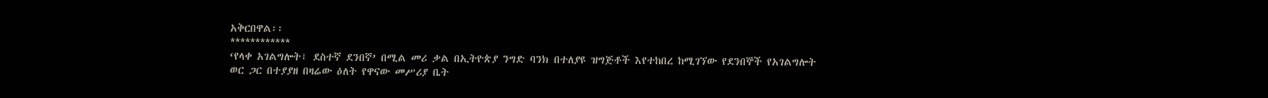አቅርበዋል፡፡
************
‘የላቀ አገልግሎት፣ ደስተኛ ደንበኛ’ በሚል መሪ ቃል በኢትዮጵያ ንግድ ባንክ በተለያዩ ዝግጅቶች እየተከበረ ከሚገኘው የደንበኞች የአገልግሎት ወር ጋር በተያያዘ በዛሬው ዕለት የዋናው መሥሪያ ቤት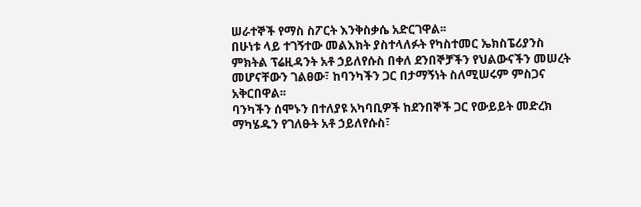ሠራተኞች የማስ ስፖርት እንቅስቃሴ አድርገዋል፡፡
በሁነቱ ላይ ተገኝተው መልእክት ያስተላለፉት የካስተመር ኤክስፔሪያንስ ምክትል ፕሬዚዳንት አቶ ኃይለየሱስ በቀለ ደንበኞቻችን የህልውናችን መሠረት መሆናቸውን ገልፀው፣ ከባንካችን ጋር በታማኝነት ስለሚሠሩም ምስጋና አቅርበዋል፡፡
ባንካችን ሰሞኑን በተለያዩ አካባቢዎች ከደንበኞች ጋር የውይይት መድረክ ማካሄዱን የገለፁት አቶ ኃይለየሱስ፣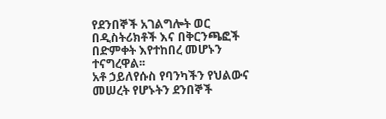የደንበኞች አገልግሎት ወር በዲስትሪክቶች እና በቅርንጫፎች በድምቀት እየተከበረ መሆኑን ተናግረዋል፡፡
አቶ ኃይለየሱስ የባንካችን የህልውና መሠረት የሆኑትን ደንበኞች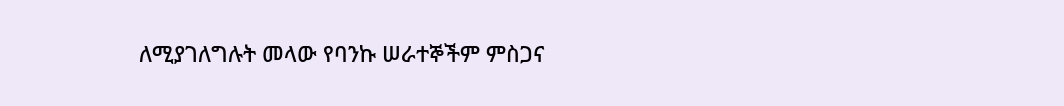ለሚያገለግሉት መላው የባንኩ ሠራተኞችም ምስጋና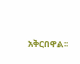አቅርበዋል፡፡